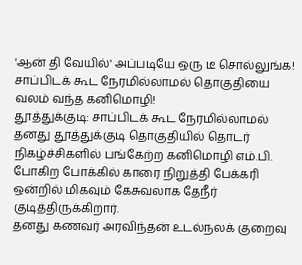'ஆன் தி வேயில்' அப்படியே ஒரு டீ சொல்லுங்க! சாப்பிடக் கூட நேரமில்லாமல் தொகுதியை வலம் வந்த கனிமொழி!
தூத்துக்குடி: சாப்பிடக் கூட நேரமில்லாமல் தனது தூத்துக்குடி தொகுதியில் தொடர் நிகழ்ச்சிகளில் பங்கேற்ற கனிமொழி எம்.பி. போகிற போக்கில் காரை நிறுத்தி பேக்கரி ஒன்றில் மிகவும் கேசுவலாக தேநீர் குடித்திருக்கிறார்.
தனது கணவர் அரவிந்தன் உடல்நலக் குறைவு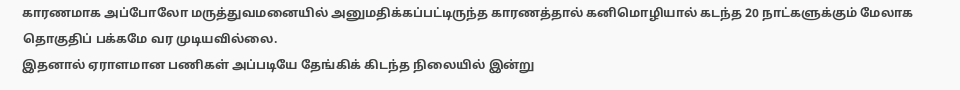காரணமாக அப்போலோ மருத்துவமனையில் அனுமதிக்கப்பட்டிருந்த காரணத்தால் கனிமொழியால் கடந்த 20 நாட்களுக்கும் மேலாக தொகுதிப் பக்கமே வர முடியவில்லை.
இதனால் ஏராளமான பணிகள் அப்படியே தேங்கிக் கிடந்த நிலையில் இன்று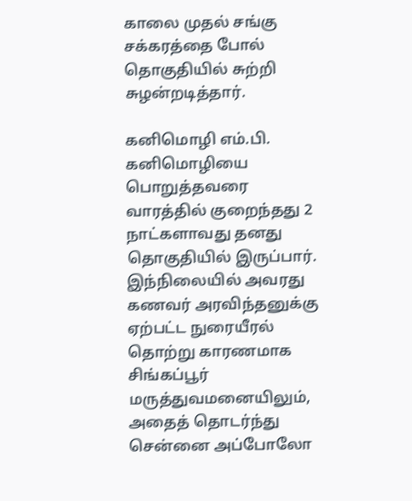காலை முதல் சங்கு சக்கரத்தை போல் தொகுதியில் சுற்றி சுழன்றடித்தார்.

கனிமொழி எம்.பி.
கனிமொழியை பொறுத்தவரை வாரத்தில் குறைந்தது 2 நாட்களாவது தனது தொகுதியில் இருப்பார். இந்நிலையில் அவரது கணவர் அரவிந்தனுக்கு ஏற்பட்ட நுரையீரல் தொற்று காரணமாக சிங்கப்பூர் மருத்துவமனையிலும், அதைத் தொடர்ந்து சென்னை அப்போலோ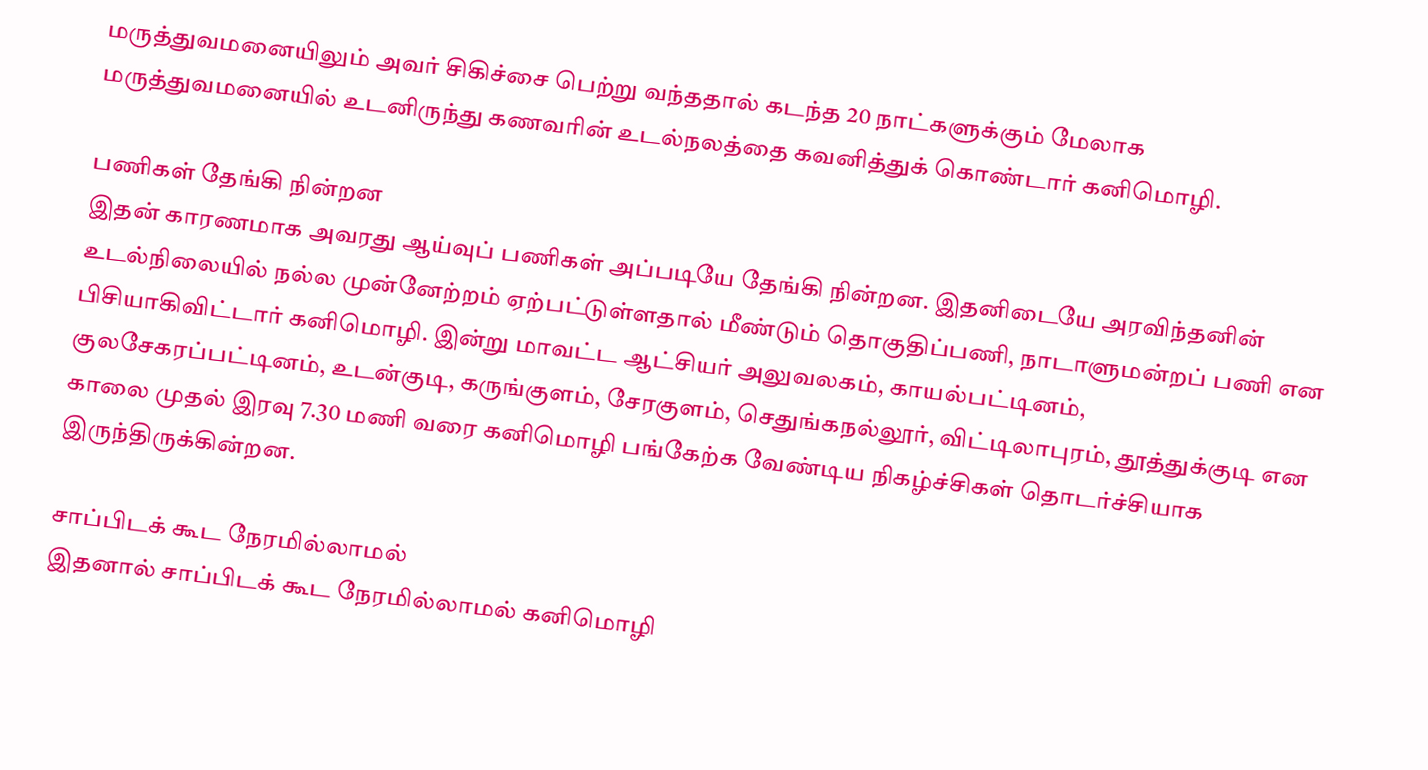மருத்துவமனையிலும் அவர் சிகிச்சை பெற்று வந்ததால் கடந்த 20 நாட்களுக்கும் மேலாக மருத்துவமனையில் உடனிருந்து கணவரின் உடல்நலத்தை கவனித்துக் கொண்டார் கனிமொழி.

பணிகள் தேங்கி நின்றன
இதன் காரணமாக அவரது ஆய்வுப் பணிகள் அப்படியே தேங்கி நின்றன. இதனிடையே அரவிந்தனின் உடல்நிலையில் நல்ல முன்னேற்றம் ஏற்பட்டுள்ளதால் மீண்டும் தொகுதிப்பணி, நாடாளுமன்றப் பணி என பிசியாகிவிட்டார் கனிமொழி. இன்று மாவட்ட ஆட்சியர் அலுவலகம், காயல்பட்டினம், குலசேகரப்பட்டினம், உடன்குடி, கருங்குளம், சேரகுளம், செதுங்கநல்லூர், விட்டிலாபுரம், தூத்துக்குடி என காலை முதல் இரவு 7.30 மணி வரை கனிமொழி பங்கேற்க வேண்டிய நிகழ்ச்சிகள் தொடர்ச்சியாக இருந்திருக்கின்றன.

சாப்பிடக் கூட நேரமில்லாமல்
இதனால் சாப்பிடக் கூட நேரமில்லாமல் கனிமொழி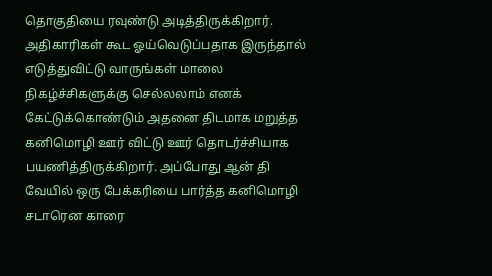தொகுதியை ரவுண்டு அடித்திருக்கிறார். அதிகாரிகள் கூட ஓய்வெடுப்பதாக இருந்தால் எடுத்துவிட்டு வாருங்கள் மாலை நிகழ்ச்சிகளுக்கு செல்லலாம் எனக் கேட்டுக்கொண்டும் அதனை திடமாக மறுத்த கனிமொழி ஊர் விட்டு ஊர் தொடர்ச்சியாக பயணித்திருக்கிறார். அப்போது ஆன் தி வேயில் ஒரு பேக்கரியை பார்த்த கனிமொழி சடாரென காரை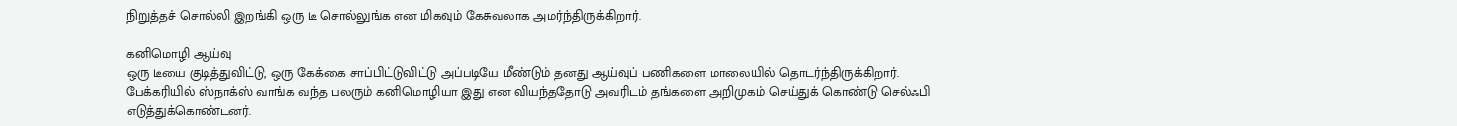நிறுத்தச் சொல்லி இறங்கி ஒரு டீ சொல்லுங்க என மிகவும் கேசுவலாக அமர்ந்திருக்கிறார்.

கனிமொழி ஆய்வு
ஒரு டீயை குடித்துவிட்டு, ஒரு கேக்கை சாப்பிட்டுவிட்டு அப்படியே மீண்டும் தனது ஆய்வுப் பணிகளை மாலையில் தொடர்ந்திருக்கிறார். பேக்கரியில் ஸ்நாக்ஸ் வாங்க வந்த பலரும் கனிமொழியா இது என வியந்ததோடு அவரிடம் தங்களை அறிமுகம் செய்துக் கொண்டு செல்ஃபி எடுத்துக்கொண்டனர்.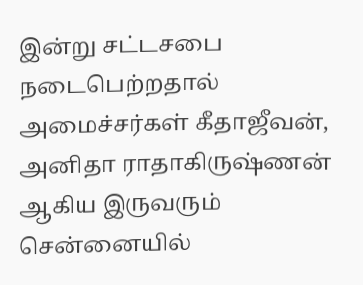இன்று சட்டசபை நடைபெற்றதால் அமைச்சர்கள் கீதாஜீவன், அனிதா ராதாகிருஷ்ணன் ஆகிய இருவரும் சென்னையில்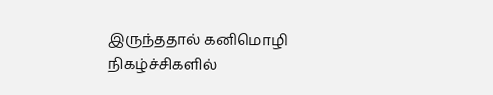இருந்ததால் கனிமொழி நிகழ்ச்சிகளில்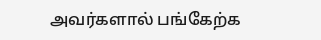அவர்களால் பங்கேற்க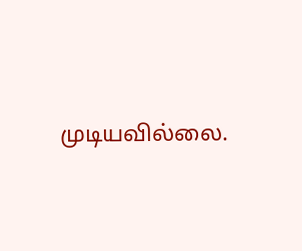முடியவில்லை.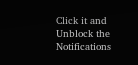Click it and Unblock the Notifications